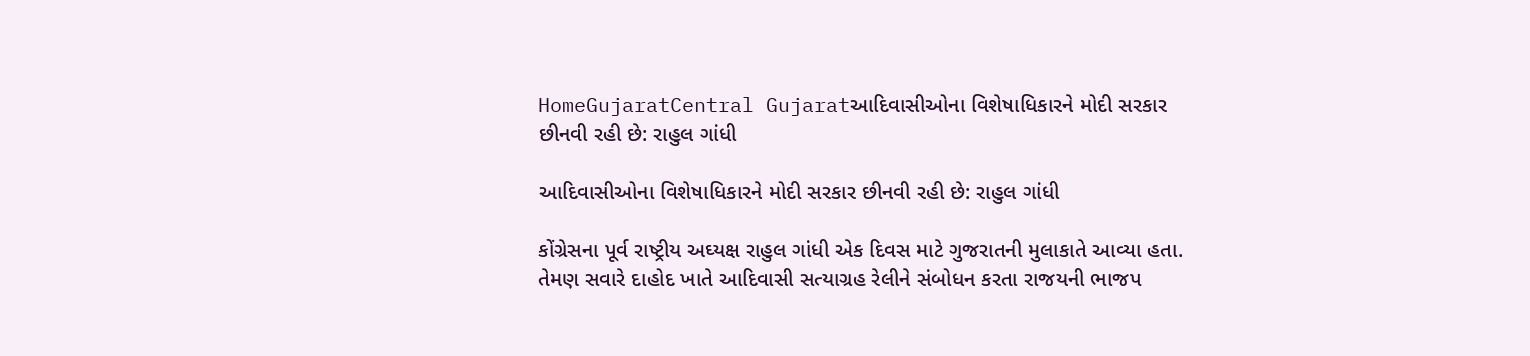HomeGujaratCentral Gujaratઆદિવાસીઓના વિશેષાધિકારને મોદી સરકાર છીનવી રહી છે: રાહુલ ગાંધી

આદિવાસીઓના વિશેષાધિકારને મોદી સરકાર છીનવી રહી છે: રાહુલ ગાંધી

કોંગ્રેસના પૂર્વ રાષ્ટ્રીય અઘ્યક્ષ રાહુલ ગાંધી એક દિવસ માટે ગુજરાતની મુલાકાતે આવ્યા હતા. તેમણ સવારે દાહોદ ખાતે આદિવાસી સત્યાગ્રહ રેલીને સંબોધન કરતા રાજયની ભાજપ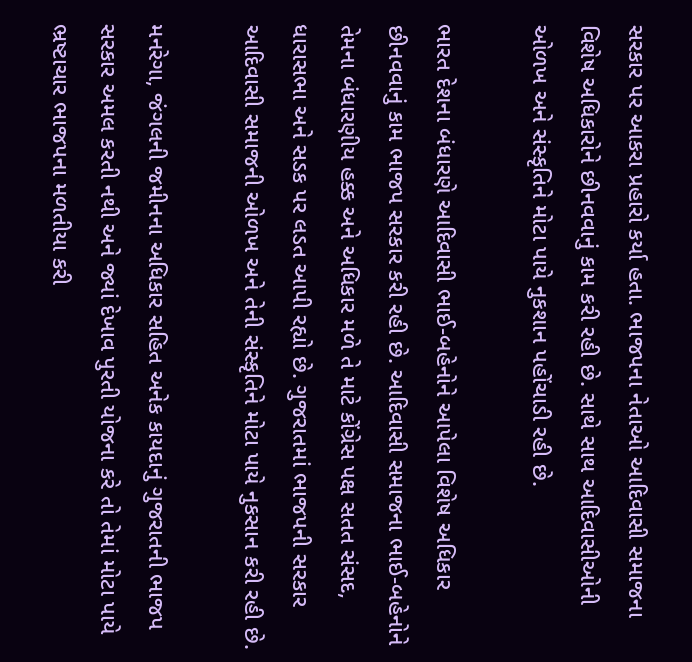સરકાર પર આકરા પ્રહારો કર્યા હતા. ભાજપના નેતાઓ આદિવાસી સમાજના વિશેષ અધિકારોને છીનવવાનું કામ કરી રહી છે. સાથે સાથ આદિવાસીઓની ઓળખ અને સંસ્કૃતિને મોટા પાયે નુકશાન પહોંચાડી રહી છે.

ભારત દેશના બંધારણે આદિવાસી ભાઈ-બહેનોને આપેલા વિશેષ અધિકાર છીનવવાનું કામ ભાજપ સરકાર કરી રહી છે. આદિવાસી સમાજના ભાઈ-બહેનોને તેમના બંધારણીય હક્ક અને અધિકાર મળે તે માટે કોંગ્રેસ પક્ષ સતત સંસદ, ધારાસભા અને સડક પર લડત આપી રહ્યો છે. ગુજરાતમાં ભાજપની સરકાર આદિવાસી સમાજની ઓળખ અને તેની સંસ્કૃતિને મોટા પાયે નુકસાન કરી રહી છે.

મનરેગા, જંગલની જમીનના અધિકાર સહિત અનેક કાયદાનું ગુજરાતની ભાજપ સરકાર અમલ કરતી નથી અને જ્યાં દેખાવ પુરતી યોજના કરે તો તેમાં મોટા પાયે ભ્રષ્ટાચાર ભાજપના મળતીયા કરી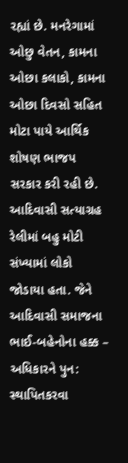રહ્યાં છે. મનરેગામાં ઓછુ વેતન, કામના ઓછા કલાકો, કામના ઓછા દિવસો સહિત મોટા પાયે આર્થિક શોષણ ભાજપ સરકાર કરી રહી છે. આદિવાસી સત્યાગ્રહ રેલીમાં બહુ મોટી સંખ્યામાં લોકો જોડાયા હતા. જેને આદિવાસી સમાજના ભાઈ-બહેનોના હક્ક – અધિકારને પુન: સ્થાપિતકરવા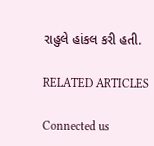રાહુલે હાંકલ કરી હતી.

RELATED ARTICLES

Connected us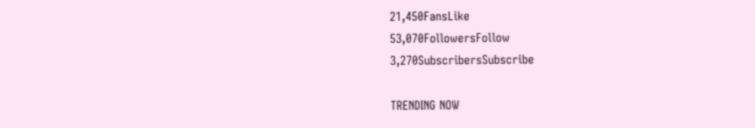21,450FansLike
53,070FollowersFollow
3,270SubscribersSubscribe

TRENDING NOW